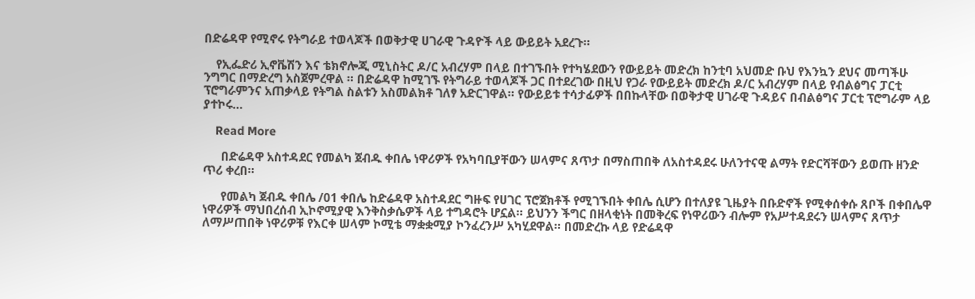በድሬዳዋ የሚኖሩ የትግራይ ተወላጆች በወቅታዊ ሀገራዊ ጉዳዮች ላይ ውይይት አደረጉ።

    የኢፌድሪ ኢኖቬሽን እና ቴክኖሎጂ ሚኒስትር ዶ/ር አብረሃም በላይ በተገኙበት የተካሄደውን የውይይት መድረክ ከንቲባ አህመድ ቡህ የእንኳን ደህና መጣችሁ ንግግር በማድረግ አስጀምረዋል ። በድሬዳዋ ከሚገኙ የትግራይ ተወላጆች ጋር በተደረገው በዚህ የጋራ የውይይት መድረክ ዶ/ር አብረሃም በላይ የብልፅግና ፓርቲ ፕሮግራምንና አጠቃላይ የትግል ስልቱን አስመልክቶ ገለፃ አድርገዋል። የውይይቱ ተሳታፊዎች በበኩላቸው በወቅታዊ ሀገራዊ ጉዳይና በብልፅግና ፓርቲ ፕሮግራም ላይ ያተኮሩ…

    Read More

      በድሬዳዋ አስተዳደር የመልካ ጀብዱ ቀበሌ ነዋሪዎች የአካባቢያቸውን ሠላምና ጸጥታ በማስጠበቅ ለአስተዳደሩ ሁለንተናዊ ልማት የድርሻቸውን ይወጡ ዘንድ ጥሪ ቀረበ።

      የመልካ ጀብዱ ቀበሌ /01 ቀበሌ ከድሬዳዋ አስተዳደር ግዙፍ የሀገር ፕሮጀክቶች የሚገኙበት ቀበሌ ሲሆን በተለያዩ ጊዜያት በቡድኖች የሚቀሰቀሱ ጸቦች በቀበሌዋ ነዋሪዎች ማህበረሰብ ኢኮኖሚያዊ እንቅስቃሴዎች ላይ ተግዳሮት ሆኗል። ይህንን ችግር በዘላቂነት በመቅረፍ የነዋሪውን ብሎም የአሥተዳደሩን ሠላምና ጸጥታ ለማሥጠበቅ ነዋሪዎቹ የእርቀ ሠላም ኮሚቴ ማቋቋሚያ ኮንፈረንሥ አካሂደዋል። በመድረኩ ላይ የድሬዳዋ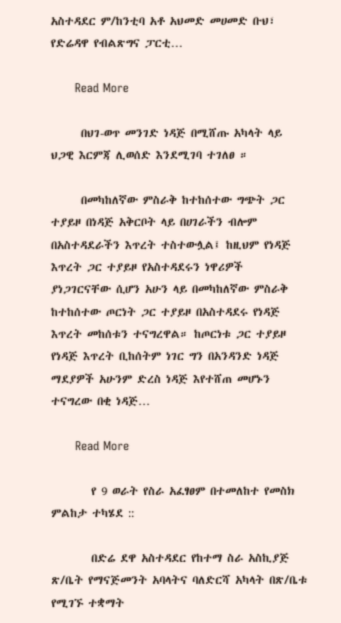አስተዳደር ም/ከንቲባ አቶ አህመድ መሀመድ ቡህ፣ የድሬዳዋ የብልጽግና ፓርቲ…

      Read More

      በህገ-ወጥ መንገድ ነዳጅ በሚሸጡ አካላት ላይ ህጋዊ እርምጃ ሊወሰድ እንደሚገባ ተገለፀ ።

      በመካከለኛው ምስራቅ ከተከሰተው ግጭት ጋር ተያይዞ በነዳጅ አቅርቦት ላይ በሀገራችን ብሎም በአስተዳደራችን እጥረት ተስተውሏል፤ ከዚህም የነዳጅ እጥረት ጋር ተያይዞ የአስተዳደሩን ነዋሪዎች ያነጋገርናቸው ሲሆን አሁን ላይ በመካከለኛው ምስራቅ ከተከሰተው ጦርነት ጋር ተያይዞ በአስተዳደሩ የነዳጅ እጥረት መከሰቱን ተናግረዋል። ከጦርነቱ ጋር ተያይዞ የነዳጅ እጥረት ቢከሰትም ነገር ግን በአንዳንድ ነዳጅ ማደያዎች አሁንም ድረስ ነዳጅ እየተሸጠ መሆኑን ተናግረው በቂ ነዳጅ…

      Read More

        የ 9 ወራት የስራ አፈፃፀም በተመለከተ የመስክ ምልከታ ተካሄደ ::

        በድሬ ደዋ አስተዳደር የከተማ ስራ አስኪያጅ ጽ/ቤት የማናጅመንት አባላትና ባለድርሻ አካላት በጽ/ቤቱ የሚገኙ ተቋማት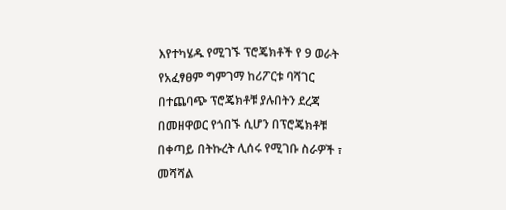እየተካሄዱ የሚገኙ ፕሮጄክቶች የ 9 ወራት የአፈፃፀም ግምገማ ከሪፖርቱ ባሻገር በተጨባጭ ፕሮጄክቶቹ ያሉበትን ደረጃ በመዘዋወር የጎበኙ ሲሆን በፕሮጄክቶቹ በቀጣይ በትኩረት ሊሰሩ የሚገቡ ስራዎች ፣ መሻሻል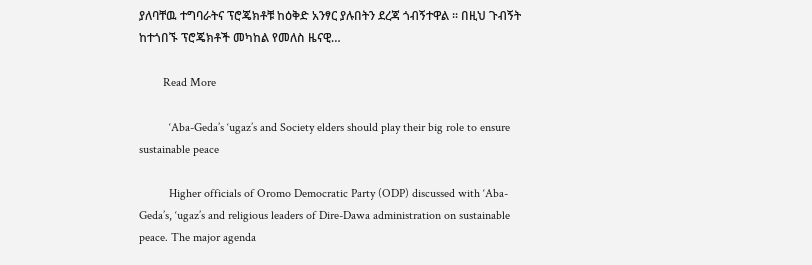ያለባቸዉ ተግባራትና ፕሮጄክቶቹ ከዕቅድ አንፃር ያሉበትን ደረጃ ጎብኝተዋል ፡፡ በዚህ ጉብኝት ከተጎበኙ ፕሮጄክቶች መካከል የመለስ ዜናዊ…

        Read More

          ‘Aba-Geda’s ‘ugaz’s and Society elders should play their big role to ensure sustainable peace

          Higher officials of Oromo Democratic Party (ODP) discussed with ‘Aba-Geda’s, ‘ugaz’s and religious leaders of Dire-Dawa administration on sustainable peace. The major agenda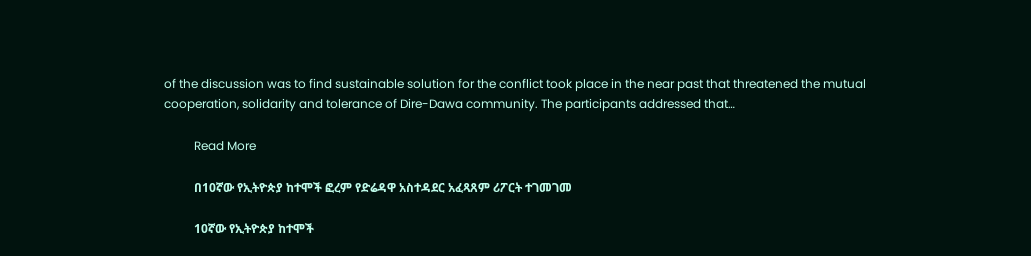of the discussion was to find sustainable solution for the conflict took place in the near past that threatened the mutual cooperation, solidarity and tolerance of Dire-Dawa community. The participants addressed that…

          Read More

          በ10ኛው የኢትዮጵያ ከተሞች ፎረም የድሬዳዋ አስተዳደር አፈጻጸም ሪፖርት ተገመገመ

          10ኛው የኢትዮጵያ ከተሞች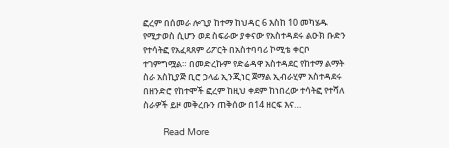ፎረም በሰመራ ሎጊያ ከተማ ከህዳር 6 እስከ 10 መካሄዱ የሚታወስ ሲሆን ወደ ስፍራው ያቀናው የአስተዳደሩ ልዑክ ቡድን የተሳትፎ የአፈጻጸም ሪፖርት በአስተባባሪ ኮሚቴ ቀርቦ ተገምግሟል። በመድረኩም የድሬዳዋ አስተዳደር የከተማ ልማት ስራ አስኪያጅ ቢሮ ኃላፊ ኢንጂነር ጀማል ኢብራሂም አስተዳደሩ በዘንድሮ የከተሞች ፎረም ከዚህ ቀደም ከነበረው ተሳትፎ የተሻለ ስራዎች ይዞ መቅረቡን ጠቅሰው በ14 ዘርፍ እና…

          Read More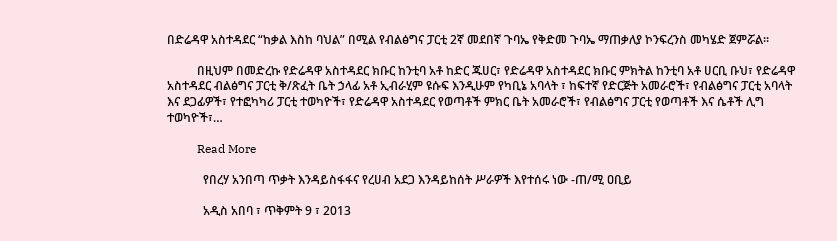በድሬዳዋ አስተዳደር “ከቃል እስከ ባህል” በሚል የብልፅግና ፓርቲ 2ኛ መደበኛ ጉባኤ የቅድመ ጉባኤ ማጠቃለያ ኮንፍረንስ መካሄድ ጀምሯል።

          በዚህም በመድረኩ የድሬዳዋ አስተዳደር ክቡር ከንቲባ አቶ ከድር ጁሀር፣ የድሬዳዋ አስተዳደር ክቡር ምክትል ከንቲባ አቶ ሀርቢ ቡህ፣ የድሬዳዋ አስተዳደር ብልፅግና ፓርቲ ቅ/ጽፈት ቤት ኃላፊ አቶ ኢብራሂም ዩሱፍ እንዲሁም የካቢኔ አባላት ፣ ከፍተኛ የድርጅት አመራሮች፣ የብልፅግና ፓርቲ አባላት እና ደጋፊዎች፣ የተፎካካሪ ፓርቲ ተወካዮች፣ የድሬዳዋ አስተዳደር የወጣቶች ምክር ቤት አመራሮች፣ የብልፅግና ፓርቲ የወጣቶች እና ሴቶች ሊግ ተወካዮች፣…

          Read More

            የበረሃ አንበጣ ጥቃት እንዳይስፋፋና የረሀብ አደጋ እንዳይከሰት ሥራዎች እየተሰሩ ነው -ጠ/ሚ ዐቢይ

            አዲስ አበባ ፣ ጥቅምት 9 ፣ 2013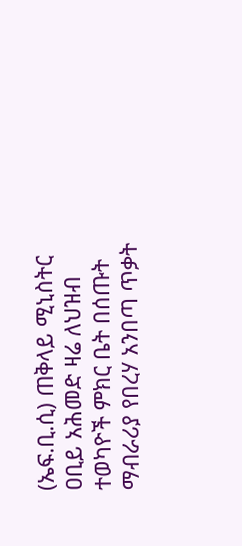(ኤፍ.ቢ.ሲ) ጠቅላይ ሚኒስትር ዐቢይ አሕመድ ዛሬ ለህዝብ ተወካዮች ምክር ቤት በሰጡት ማብራሪያ የበረሃ አንበጣ ጥቃት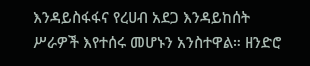እንዳይስፋፋና የረሀብ አደጋ እንዳይከሰት ሥራዎች እየተሰሩ መሆኑን አንስተዋል። ዘንድሮ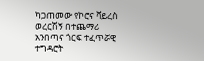ካጋጠመው የኮሮና ቫይረስ ወረርሽኝ በተጨማሪ አንበጣና ጎርፍ ተፈጥሯዊ ተግዳሮት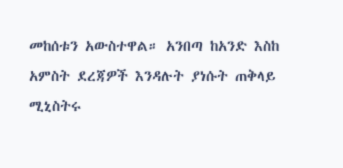መከሰቱን አውስተዋል። አንበጣ ከአንድ እስከ አምስት ደረጃዎች እንዳሉት ያነሱት ጠቅላይ ሚኒስትሩ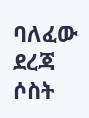ባለፈው ደረጃ ሶስት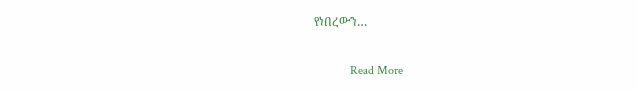የነበረውን…

            Read More